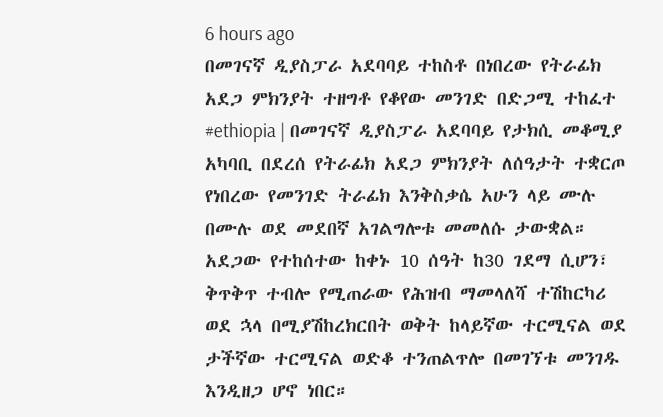6 hours ago
በመገናኛ ዲያስፓራ አደባባይ ተከስቶ በነበረው የትራፊክ አደጋ ምክንያት ተዘግቶ የቆየው መንገድ በድጋሚ ተከፈተ
#ethiopia | በመገናኛ ዲያስፓራ አደባባይ የታክሲ መቆሚያ አካባቢ በደረሰ የትራፊክ አደጋ ምክንያት ለሰዓታት ተቋርጦ የነበረው የመንገድ ትራፊክ እንቅስቃሴ አሁን ላይ ሙሉ በሙሉ ወደ መደበኛ አገልግሎቱ መመለሱ ታውቋል።
አደጋው የተከሰተው ከቀኑ 10 ሰዓት ከ30 ገደማ ሲሆን፣ ቅጥቅጥ ተብሎ የሚጠራው የሕዝብ ማመላለሻ ተሽከርካሪ ወደ ኋላ በሚያሽከረክርበት ወቅት ከላይኛው ተርሚናል ወደ ታችኛው ተርሚናል ወድቆ ተንጠልጥሎ በመገኘቱ መንገዱ እንዲዘጋ ሆኖ ነበር።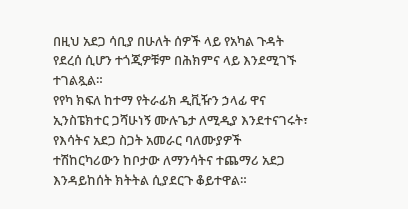በዚህ አደጋ ሳቢያ በሁለት ሰዎች ላይ የአካል ጉዳት የደረሰ ሲሆን ተጎጂዎቹም በሕክምና ላይ እንደሚገኙ ተገልጿል።
የየካ ክፍለ ከተማ የትራፊክ ዲቪዥን ኃላፊ ዋና ኢንስፔክተር ጋሻሁነኝ ሙሉጌታ ለሚዲያ እንደተናገሩት፣ የእሳትና አደጋ ስጋት አመራር ባለሙያዎች ተሽከርካሪውን ከቦታው ለማንሳትና ተጨማሪ አደጋ እንዳይከሰት ክትትል ሲያደርጉ ቆይተዋል።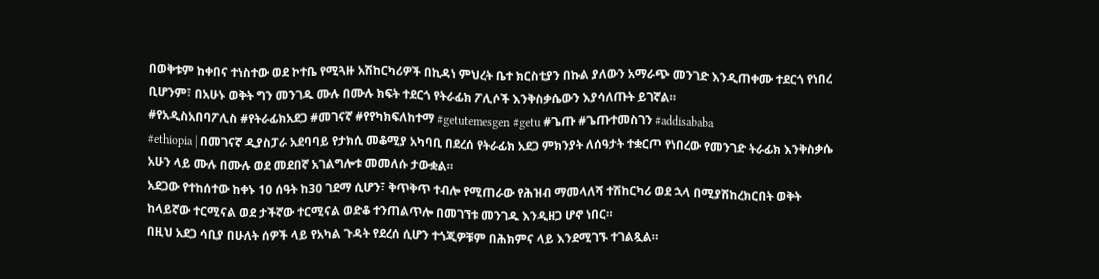በወቅቱም ከቀበና ተነስተው ወደ ኮተቤ የሚጓዙ አሽከርካሪዎች በኪዳነ ምህረት ቤተ ክርስቲያን በኩል ያለውን አማራጭ መንገድ እንዲጠቀሙ ተደርጎ የነበረ ቢሆንም፣ በአሁኑ ወቅት ግን መንገዱ ሙሉ በሙሉ ክፍት ተደርጎ የትራፊክ ፖሊሶች እንቅስቃሴውን እያሳለጡት ይገኛል።
#የአዲስአበባፖሊስ #የትራፊክአደጋ #መገናኛ #የየካክፍለከተማ #getutemesgen #getu #ጌጡ #ጌጡተመስገን #addisababa
#ethiopia | በመገናኛ ዲያስፓራ አደባባይ የታክሲ መቆሚያ አካባቢ በደረሰ የትራፊክ አደጋ ምክንያት ለሰዓታት ተቋርጦ የነበረው የመንገድ ትራፊክ እንቅስቃሴ አሁን ላይ ሙሉ በሙሉ ወደ መደበኛ አገልግሎቱ መመለሱ ታውቋል።
አደጋው የተከሰተው ከቀኑ 10 ሰዓት ከ30 ገደማ ሲሆን፣ ቅጥቅጥ ተብሎ የሚጠራው የሕዝብ ማመላለሻ ተሽከርካሪ ወደ ኋላ በሚያሽከረክርበት ወቅት ከላይኛው ተርሚናል ወደ ታችኛው ተርሚናል ወድቆ ተንጠልጥሎ በመገኘቱ መንገዱ እንዲዘጋ ሆኖ ነበር።
በዚህ አደጋ ሳቢያ በሁለት ሰዎች ላይ የአካል ጉዳት የደረሰ ሲሆን ተጎጂዎቹም በሕክምና ላይ እንደሚገኙ ተገልጿል።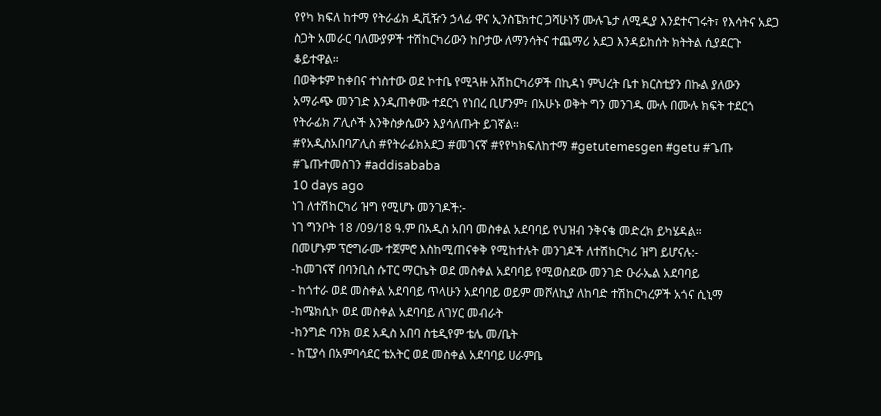የየካ ክፍለ ከተማ የትራፊክ ዲቪዥን ኃላፊ ዋና ኢንስፔክተር ጋሻሁነኝ ሙሉጌታ ለሚዲያ እንደተናገሩት፣ የእሳትና አደጋ ስጋት አመራር ባለሙያዎች ተሽከርካሪውን ከቦታው ለማንሳትና ተጨማሪ አደጋ እንዳይከሰት ክትትል ሲያደርጉ ቆይተዋል።
በወቅቱም ከቀበና ተነስተው ወደ ኮተቤ የሚጓዙ አሽከርካሪዎች በኪዳነ ምህረት ቤተ ክርስቲያን በኩል ያለውን አማራጭ መንገድ እንዲጠቀሙ ተደርጎ የነበረ ቢሆንም፣ በአሁኑ ወቅት ግን መንገዱ ሙሉ በሙሉ ክፍት ተደርጎ የትራፊክ ፖሊሶች እንቅስቃሴውን እያሳለጡት ይገኛል።
#የአዲስአበባፖሊስ #የትራፊክአደጋ #መገናኛ #የየካክፍለከተማ #getutemesgen #getu #ጌጡ #ጌጡተመስገን #addisababa
10 days ago
ነገ ለተሽከርካሪ ዝግ የሚሆኑ መንገዶች:-
ነገ ግንቦት 18 /09/18 ዓ.ም በአዲስ አበባ መስቀል አደባባይ የህዝብ ንቅናቄ መድረክ ይካሄዳል።
በመሆኑም ፕሮግራሙ ተጀምሮ እስከሚጠናቀቅ የሚከተሉት መንገዶች ለተሽከርካሪ ዝግ ይሆናሉ:-
-ከመገናኛ በባንቢስ ሱፐር ማርኬት ወደ መስቀል አደባባይ የሚወስደው መንገድ ዑራኤል አደባባይ
- ከጎተራ ወደ መስቀል አደባባይ ጥላሁን አደባባይ ወይም መሾለኪያ ለከባድ ተሽከርካረዎች አጎና ሲኒማ
-ከሜክሲኮ ወደ መስቀል አደባባይ ለገሃር መብራት
-ከንግድ ባንክ ወደ አዲስ አበባ ስቴዲየም ቴሌ መ/ቤት
- ከፒያሳ በአምባሳደር ቴአትር ወደ መስቀል አደባባይ ሀራምቤ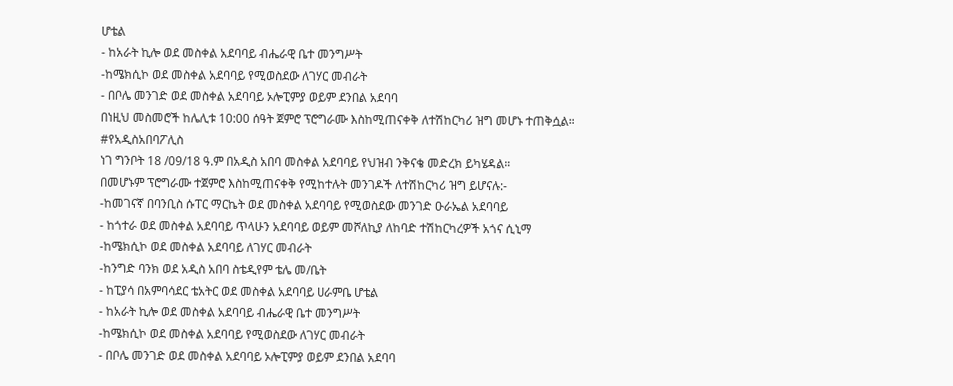ሆቴል
- ከአራት ኪሎ ወደ መስቀል አደባባይ ብሔራዊ ቤተ መንግሥት
-ከሜክሲኮ ወደ መስቀል አደባባይ የሚወስደው ለገሃር መብራት
- በቦሌ መንገድ ወደ መስቀል አደባባይ ኦሎፒምያ ወይም ደንበል አደባባ
በነዚህ መስመሮች ከሌሊቱ 10:00 ሰዓት ጀምሮ ፕሮግራሙ እስከሚጠናቀቅ ለተሽከርካሪ ዝግ መሆኑ ተጠቅሷል።
#የአዲስአበባፖሊስ
ነገ ግንቦት 18 /09/18 ዓ.ም በአዲስ አበባ መስቀል አደባባይ የህዝብ ንቅናቄ መድረክ ይካሄዳል።
በመሆኑም ፕሮግራሙ ተጀምሮ እስከሚጠናቀቅ የሚከተሉት መንገዶች ለተሽከርካሪ ዝግ ይሆናሉ:-
-ከመገናኛ በባንቢስ ሱፐር ማርኬት ወደ መስቀል አደባባይ የሚወስደው መንገድ ዑራኤል አደባባይ
- ከጎተራ ወደ መስቀል አደባባይ ጥላሁን አደባባይ ወይም መሾለኪያ ለከባድ ተሽከርካረዎች አጎና ሲኒማ
-ከሜክሲኮ ወደ መስቀል አደባባይ ለገሃር መብራት
-ከንግድ ባንክ ወደ አዲስ አበባ ስቴዲየም ቴሌ መ/ቤት
- ከፒያሳ በአምባሳደር ቴአትር ወደ መስቀል አደባባይ ሀራምቤ ሆቴል
- ከአራት ኪሎ ወደ መስቀል አደባባይ ብሔራዊ ቤተ መንግሥት
-ከሜክሲኮ ወደ መስቀል አደባባይ የሚወስደው ለገሃር መብራት
- በቦሌ መንገድ ወደ መስቀል አደባባይ ኦሎፒምያ ወይም ደንበል አደባባ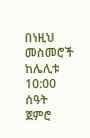በነዚህ መስመሮች ከሌሊቱ 10:00 ሰዓት ጀምሮ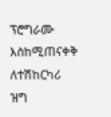ፕሮግራሙ እስከሚጠናቀቅ ለተሽከርካሪ ዝግ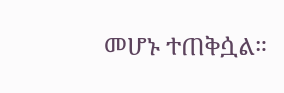መሆኑ ተጠቅሷል።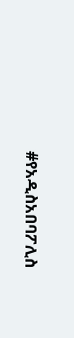#የአዲስአበባፖሊስ